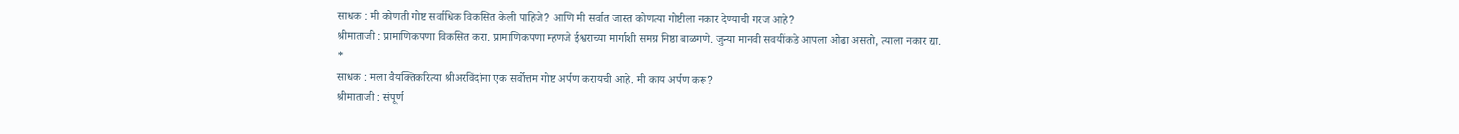साधक : मी कोणती गोष्ट सर्वाधिक विकसित केली पाहिजे? आणि मी सर्वात जास्त कोणत्या गोष्टीला नकार देण्याची गरज आहे?
श्रीमाताजी : प्रामाणिकपणा विकसित करा. प्रामाणिकपणा म्हणजे ईश्वराच्या मार्गाशी समग्र निष्ठा बाळगणे. जुन्या मानवी सवयींकडे आपला ओढा असतो, त्याला नकार द्या.
*
साधक : मला वैयक्तिकरित्या श्रीअरविंदांना एक सर्वोत्तम गोष्ट अर्पण करायची आहे. मी काय अर्पण करू?
श्रीमाताजी : संपूर्ण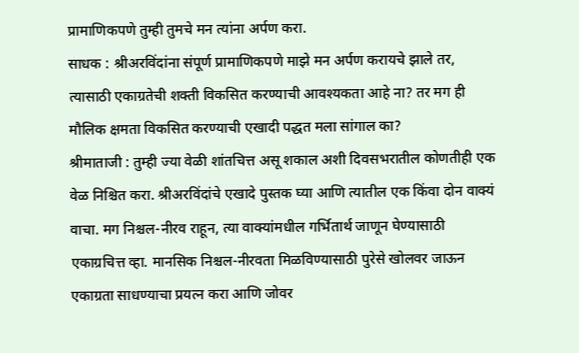प्रामाणिकपणे तुम्ही तुमचे मन त्यांना अर्पण करा.
साधक : श्रीअरविंदांना संपूर्ण प्रामाणिकपणे माझे मन अर्पण करायचे झाले तर, त्यासाठी एकाग्रतेची शक्ती विकसित करण्याची आवश्यकता आहे ना? तर मग ही मौलिक क्षमता विकसित करण्याची एखादी पद्धत मला सांगाल का?
श्रीमाताजी : तुम्ही ज्या वेळी शांतचित्त असू शकाल अशी दिवसभरातील कोणतीही एक वेळ निश्चित करा. श्रीअरविंदांचे एखादे पुस्तक घ्या आणि त्यातील एक किंवा दोन वाक्यं वाचा. मग निश्चल-नीरव राहून, त्या वाक्यांमधील गर्भितार्थ जाणून घेण्यासाठी एकाग्रचित्त व्हा. मानसिक निश्चल-नीरवता मिळविण्यासाठी पुरेसे खोलवर जाऊन एकाग्रता साधण्याचा प्रयत्न करा आणि जोवर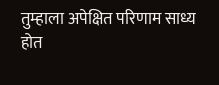तुम्हाला अपेक्षित परिणाम साध्य होत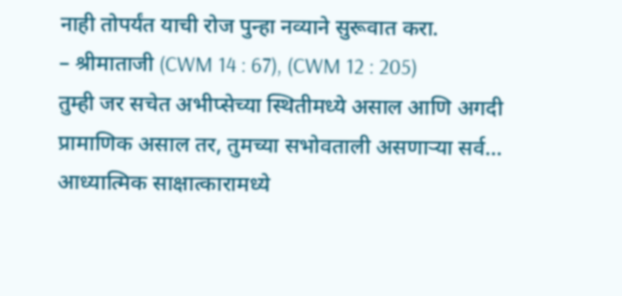नाही तोपर्यंत याची रोज पुन्हा नव्याने सुरूवात करा.
– श्रीमाताजी (CWM 14 : 67), (CWM 12 : 205)
तुम्ही जर सचेत अभीप्सेच्या स्थितीमध्ये असाल आणि अगदी प्रामाणिक असाल तर, तुमच्या सभोवताली असणाऱ्या सर्व…
आध्यात्मिक साक्षात्कारामध्ये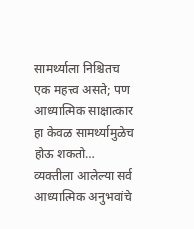सामर्थ्याला निश्चितच एक महत्त्व असते; पण आध्यात्मिक साक्षात्कार हा केवळ सामर्थ्यामुळेच होऊ शकतो…
व्यक्तीला आलेल्या सर्व आध्यात्मिक अनुभवांचे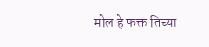मोल हे फक्त तिच्या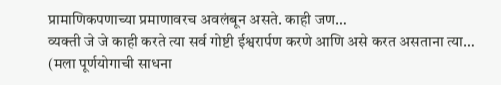प्रामाणिकपणाच्या प्रमाणावरच अवलंबून असते. काही जण…
व्यक्ती जे जे काही करते त्या सर्व गोष्टी ईश्वरार्पण करणे आणि असे करत असताना त्या…
(मला पूर्णयोगाची साधना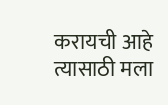करायची आहे त्यासाठी मला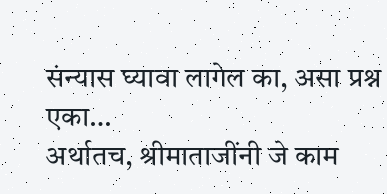संन्यास घ्यावा लागेल का, असा प्रश्न एका…
अर्थातच, श्रीमाताजींनी जे काम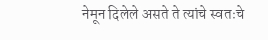नेमून दिलेले असते ते त्यांचे स्वतःचे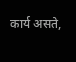कार्य असते,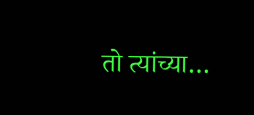तो त्यांच्या…